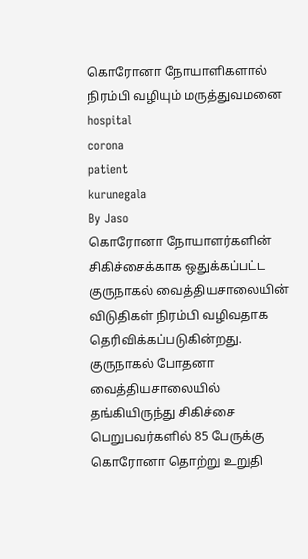கொரோனா நோயாளிகளால் நிரம்பி வழியும் மருத்துவமனை
hospital
corona
patient
kurunegala
By Jaso
கொரோனா நோயாளர்களின் சிகிச்சைக்காக ஒதுக்கப்பட்ட குருநாகல் வைத்தியசாலையின் விடுதிகள் நிரம்பி வழிவதாக தெரிவிக்கப்படுகின்றது.
குருநாகல் போதனா வைத்தியசாலையில் தங்கியிருந்து சிகிச்சை பெறுபவர்களில் 85 பேருக்கு கொரோனா தொற்று உறுதி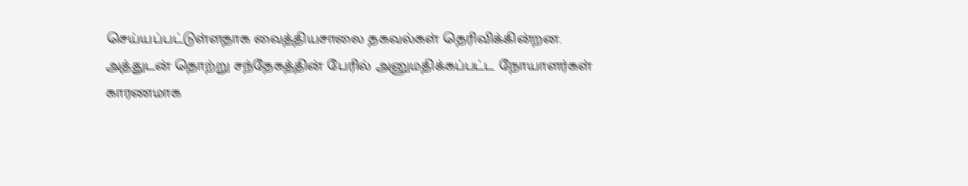செய்யப்பட்டுள்ளதாக வைத்தியசாலை தகவல்கள் தெரிவிக்கின்றன.
அத்துடன் தொற்று சந்தேகத்தின் பேரில் அனுமதிக்கப்பட்ட நோயாளர்கள் காரணமாக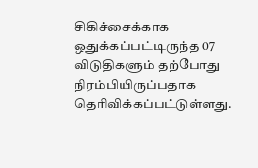சிகிச்சைக்காக ஒதுக்கப்பட்டிருந்த 07 விடுதிகளும் தற்போது நிரம்பியிருப்பதாக தெரிவிக்கப்பட்டுள்ளது.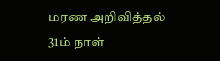மரண அறிவித்தல்
31ம் நாள்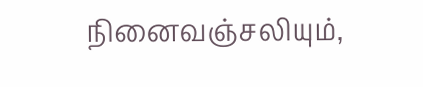நினைவஞ்சலியும்,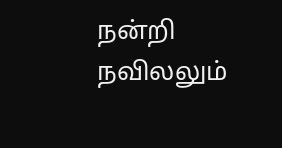நன்றி நவிலலும்